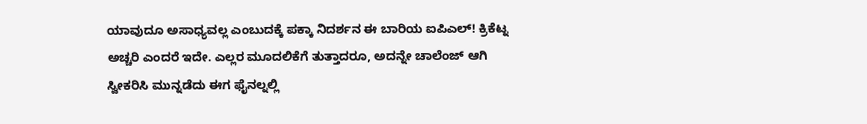ಯಾವುದೂ ಅಸಾಧ್ಯವಲ್ಲ ಎಂಬುದಕ್ಕೆ ಪಕ್ಕಾ ನಿದರ್ಶನ ಈ ಬಾರಿಯ ಐಪಿಎಲ್! ಕ್ರಿಕೆಟ್ನ ಅಚ್ಚರಿ ಎಂದರೆ ಇದೇ. ಎಲ್ಲರ ಮೂದಲಿಕೆಗೆ ತುತ್ತಾದರೂ, ಅದನ್ನೇ ಚಾಲೆಂಜ್ ಆಗಿ ಸ್ವೀಕರಿಸಿ ಮುನ್ನಡೆದು ಈಗ ಫೈನಲ್ನಲ್ಲಿ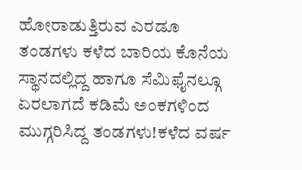ಹೋರಾಡುತ್ತಿರುವ ಎರಡೂ ತಂಡಗಳು ಕಳೆದ ಬಾರಿಯ ಕೊನೆಯ ಸ್ಥಾನದಲ್ಲಿದ್ದ ಹಾಗೂ ಸೆಮಿಫೈನಲ್ಗೂ ಏರಲಾಗದೆ ಕಡಿಮೆ ಅಂಕಗಳಿಂದ ಮುಗ್ಗರಿಸಿದ್ದ ತಂಡಗಳು!ಕಳೆದ ವರ್ಷ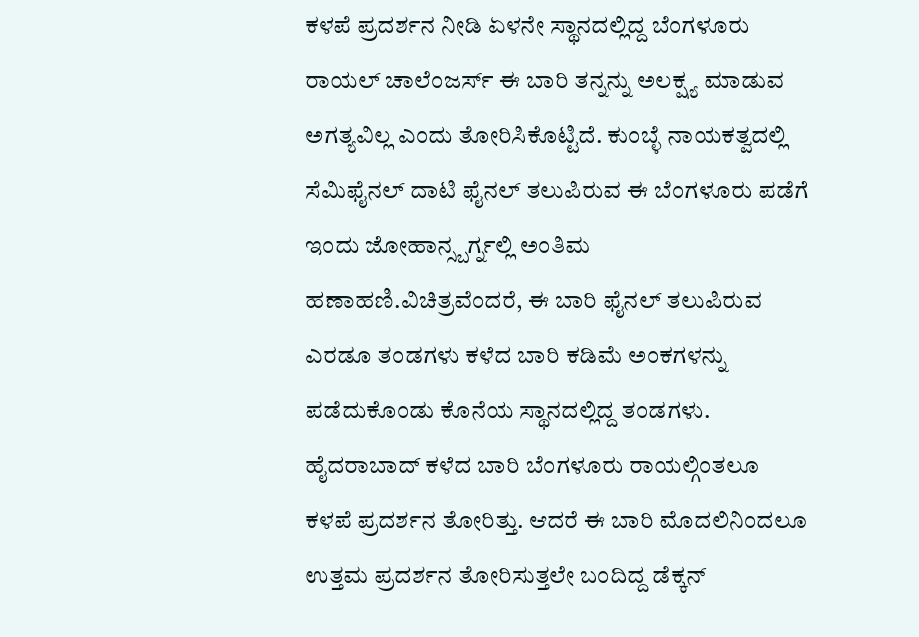ಕಳಪೆ ಪ್ರದರ್ಶನ ನೀಡಿ ಏಳನೇ ಸ್ಥಾನದಲ್ಲಿದ್ದ ಬೆಂಗಳೂರು ರಾಯಲ್ ಚಾಲೆಂಜರ್ಸ್ ಈ ಬಾರಿ ತನ್ನನ್ನು ಅಲಕ್ಷ್ಯ ಮಾಡುವ ಅಗತ್ಯವಿಲ್ಲ ಎಂದು ತೋರಿಸಿಕೊಟ್ಟಿದೆ. ಕುಂಬ್ಳೆ ನಾಯಕತ್ವದಲ್ಲಿ ಸೆಮಿಫೈನಲ್ ದಾಟಿ ಫೈನಲ್ ತಲುಪಿರುವ ಈ ಬೆಂಗಳೂರು ಪಡೆಗೆ ಇಂದು ಜೋಹಾನ್ಸ್ಬರ್ಗ್ನಲ್ಲಿ ಅಂತಿಮ ಹಣಾಹಣಿ.ವಿಚಿತ್ರವೆಂದರೆ, ಈ ಬಾರಿ ಫೈನಲ್ ತಲುಪಿರುವ ಎರಡೂ ತಂಡಗಳು ಕಳೆದ ಬಾರಿ ಕಡಿಮೆ ಅಂಕಗಳನ್ನು ಪಡೆದುಕೊಂಡು ಕೊನೆಯ ಸ್ಥಾನದಲ್ಲಿದ್ದ ತಂಡಗಳು. ಹೈದರಾಬಾದ್ ಕಳೆದ ಬಾರಿ ಬೆಂಗಳೂರು ರಾಯಲ್ಗಿಂತಲೂ ಕಳಪೆ ಪ್ರದರ್ಶನ ತೋರಿತ್ತು. ಆದರೆ ಈ ಬಾರಿ ಮೊದಲಿನಿಂದಲೂ ಉತ್ತಮ ಪ್ರದರ್ಶನ ತೋರಿಸುತ್ತಲೇ ಬಂದಿದ್ದ ಡೆಕ್ಕನ್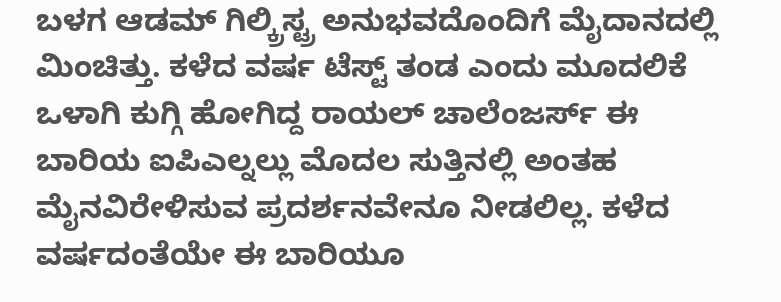ಬಳಗ ಆಡಮ್ ಗಿಲ್ಕ್ರಿಸ್ಟ್ರ ಅನುಭವದೊಂದಿಗೆ ಮೈದಾನದಲ್ಲಿ ಮಿಂಚಿತ್ತು. ಕಳೆದ ವರ್ಷ ಟೆಸ್ಟ್ ತಂಡ ಎಂದು ಮೂದಲಿಕೆ ಒಳಾಗಿ ಕುಗ್ಗಿ ಹೋಗಿದ್ದ ರಾಯಲ್ ಚಾಲೆಂಜರ್ಸ್ ಈ ಬಾರಿಯ ಐಪಿಎಲ್ನಲ್ಲು ಮೊದಲ ಸುತ್ತಿನಲ್ಲಿ ಅಂತಹ ಮೈನವಿರೇಳಿಸುವ ಪ್ರದರ್ಶನವೇನೂ ನೀಡಲಿಲ್ಲ. ಕಳೆದ ವರ್ಷದಂತೆಯೇ ಈ ಬಾರಿಯೂ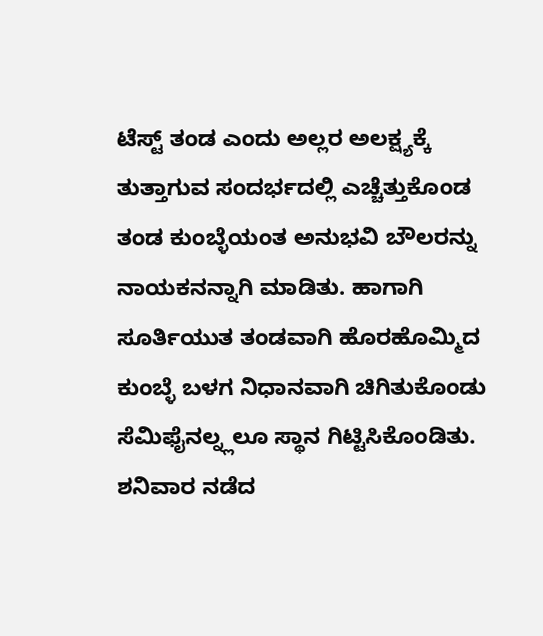ಟೆಸ್ಟ್ ತಂಡ ಎಂದು ಅಲ್ಲರ ಅಲಕ್ಷ್ಯಕ್ಕೆ ತುತ್ತಾಗುವ ಸಂದರ್ಭದಲ್ಲಿ ಎಚ್ಚೆತ್ತುಕೊಂಡ ತಂಡ ಕುಂಬ್ಳೆಯಂತ ಅನುಭವಿ ಬೌಲರನ್ನು ನಾಯಕನನ್ನಾಗಿ ಮಾಡಿತು. ಹಾಗಾಗಿ ಸೂರ್ತಿಯುತ ತಂಡವಾಗಿ ಹೊರಹೊಮ್ಮಿದ ಕುಂಬ್ಳೆ ಬಳಗ ನಿಧಾನವಾಗಿ ಚಿಗಿತುಕೊಂಡು ಸೆಮಿಫೈನಲ್ನ್ಲಲೂ ಸ್ಥಾನ ಗಿಟ್ಟಿಸಿಕೊಂಡಿತು. ಶನಿವಾರ ನಡೆದ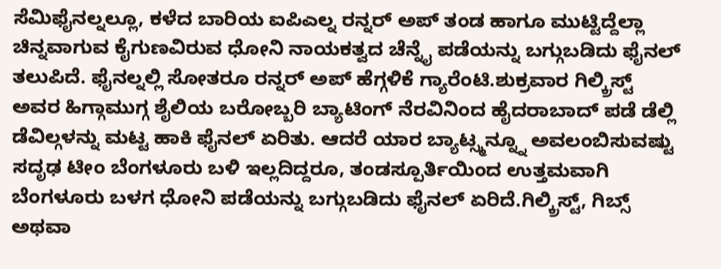ಸೆಮಿಫೈನಲ್ನಲ್ಲೂ, ಕಳೆದ ಬಾರಿಯ ಐಪಿಎಲ್ನ ರನ್ನರ್ ಅಪ್ ತಂಡ ಹಾಗೂ ಮುಟ್ಟಿದ್ದೆಲ್ಲಾ ಚಿನ್ನವಾಗುವ ಕೈಗುಣವಿರುವ ಧೋನಿ ನಾಯಕತ್ವದ ಚೆನ್ನೈ ಪಡೆಯನ್ನು ಬಗ್ಗುಬಡಿದು ಫೈನಲ್ ತಲುಪಿದೆ. ಫೈನಲ್ನಲ್ಲಿ ಸೋತರೂ ರನ್ನರ್ ಅಪ್ ಹೆಗ್ಗಳಿಕೆ ಗ್ಯಾರೆಂಟಿ.ಶುಕ್ರವಾರ ಗಿಲ್ಕ್ರಿಸ್ಟ್ ಅವರ ಹಿಗ್ಗಾಮುಗ್ಗ ಶೈಲಿಯ ಬರೋಬ್ಬರಿ ಬ್ಯಾಟಿಂಗ್ ನೆರವಿನಿಂದ ಹೈದರಾಬಾದ್ ಪಡೆ ಡೆಲ್ಲಿ ಡೆವಿಲ್ಗಳನ್ನು ಮಟ್ಟ ಹಾಕಿ ಫೈನಲ್ ಏರಿತು. ಆದರೆ ಯಾರ ಬ್ಯಾಟ್ಸ್ಮನ್ನ್ನೂ ಅವಲಂಬಿಸುವಷ್ಟು ಸದೃಢ ಟೀಂ ಬೆಂಗಳೂರು ಬಳಿ ಇಲ್ಲದಿದ್ದರೂ, ತಂಡಸ್ಪೂರ್ತಿಯಿಂದ ಉತ್ತಮವಾಗಿ ಬೆಂಗಳೂರು ಬಳಗ ಧೋನಿ ಪಡೆಯನ್ನು ಬಗ್ಗುಬಡಿದು ಫೈನಲ್ ಏರಿದೆ.ಗಿಲ್ಕ್ರಿಸ್ಟ್, ಗಿಬ್ಸ್ ಅಥವಾ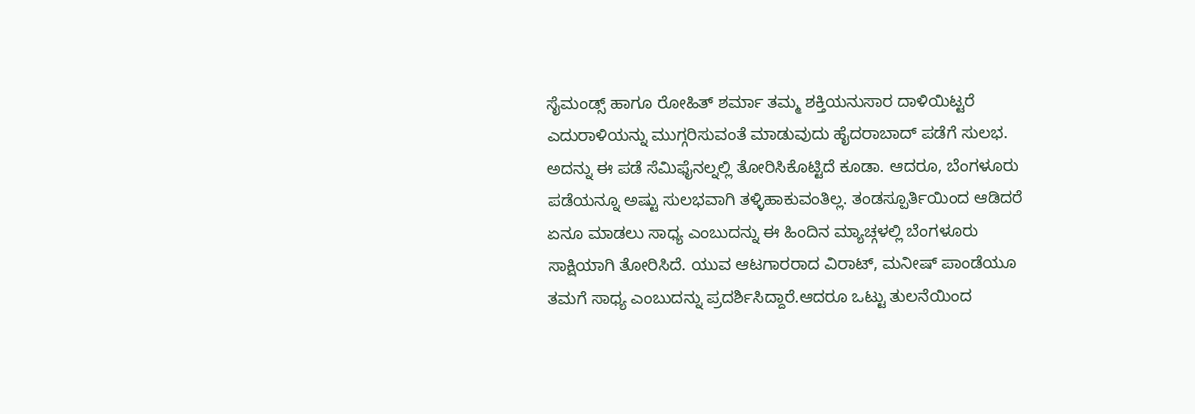ಸೈಮಂಡ್ಸ್ ಹಾಗೂ ರೋಹಿತ್ ಶರ್ಮಾ ತಮ್ಮ ಶಕ್ತಿಯನುಸಾರ ದಾಳಿಯಿಟ್ಟರೆ ಎದುರಾಳಿಯನ್ನು ಮುಗ್ಗರಿಸುವಂತೆ ಮಾಡುವುದು ಹೈದರಾಬಾದ್ ಪಡೆಗೆ ಸುಲಭ. ಅದನ್ನು ಈ ಪಡೆ ಸೆಮಿಫೈನಲ್ನಲ್ಲಿ ತೋರಿಸಿಕೊಟ್ಟಿದೆ ಕೂಡಾ. ಆದರೂ, ಬೆಂಗಳೂರು ಪಡೆಯನ್ನೂ ಅಷ್ಟು ಸುಲಭವಾಗಿ ತಳ್ಳಿಹಾಕುವಂತಿಲ್ಲ. ತಂಡಸ್ಪೂರ್ತಿಯಿಂದ ಆಡಿದರೆ ಏನೂ ಮಾಡಲು ಸಾಧ್ಯ ಎಂಬುದನ್ನು ಈ ಹಿಂದಿನ ಮ್ಯಾಚ್ಗಳಲ್ಲಿ ಬೆಂಗಳೂರು ಸಾಕ್ಷಿಯಾಗಿ ತೋರಿಸಿದೆ. ಯುವ ಆಟಗಾರರಾದ ವಿರಾಟ್, ಮನೀಷ್ ಪಾಂಡೆಯೂ ತಮಗೆ ಸಾಧ್ಯ ಎಂಬುದನ್ನು ಪ್ರದರ್ಶಿಸಿದ್ದಾರೆ.ಆದರೂ ಒಟ್ಟು ತುಲನೆಯಿಂದ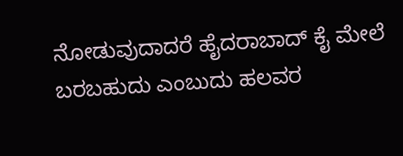ನೋಡುವುದಾದರೆ ಹೈದರಾಬಾದ್ ಕೈ ಮೇಲೆ ಬರಬಹುದು ಎಂಬುದು ಹಲವರ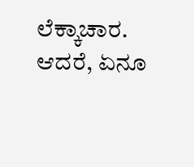ಲೆಕ್ಕಾಚಾರ. ಆದರೆ, ಏನೂ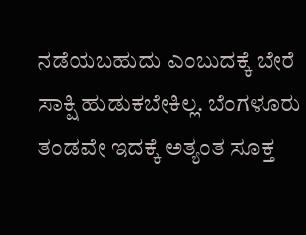ನಡೆಯಬಹುದು ಎಂಬುದಕ್ಕೆ ಬೇರೆ ಸಾಕ್ಷಿ ಹುಡುಕಬೇಕಿಲ್ಲ. ಬೆಂಗಳೂರು ತಂಡವೇ ಇದಕ್ಕೆ ಅತ್ಯಂತ ಸೂಕ್ತ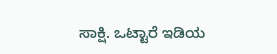ಸಾಕ್ಷಿ. ಒಟ್ಟಾರೆ ಇಡಿಯ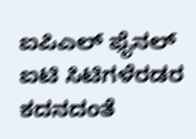ಐಪಿಎಲ್ ಫೈನಲ್ ಐಟಿ ಸಿಟಿಗಳೆರಡರ ಕದನದಂತೆ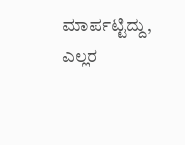ಮಾರ್ಪಟ್ಟಿದ್ದು, ಎಲ್ಲರ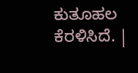ಕುತೂಹಲ ಕೆರಳಿಸಿದೆ. |